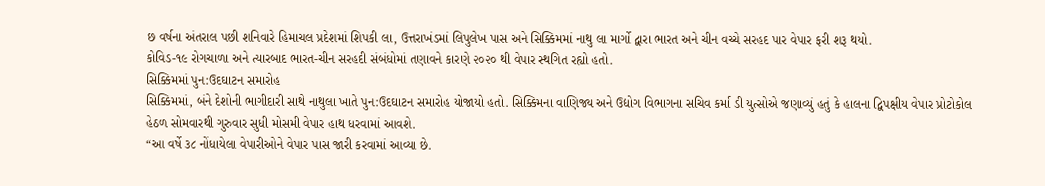છ વર્ષના અંતરાલ પછી શનિવારે હિમાચલ પ્રદેશમાં શિપકી લા, ઉત્તરાખંડમાં લિપુલેખ પાસ અને સિક્કિમમાં નાથુ લા માર્ગો દ્વારા ભારત અને ચીન વચ્ચે સરહદ પાર વેપાર ફરી શરૂ થયો.
કોવિડ-૧૯ રોગચાળા અને ત્યારબાદ ભારત-ચીન સરહદી સંબંધોમાં તણાવને કારણે ૨૦૨૦ થી વેપાર સ્થગિત રહ્યો હતો.
સિક્કિમમાં પુન:ઉદઘાટન સમારોહ
સિક્કિમમાં, બંને દેશોની ભાગીદારી સાથે નાથુલા ખાતે પુન:ઉદઘાટન સમારોહ યોજાયો હતો. સિક્કિમના વાણિજ્ય અને ઉદ્યોગ વિભાગના સચિવ કર્મા ડી યુત્સોએ જણાવ્યું હતું કે હાલના દ્વિપક્ષીય વેપાર પ્રોટોકોલ હેઠળ સોમવારથી ગુરુવાર સુધી મોસમી વેપાર હાથ ધરવામાં આવશે.
“આ વર્ષે ૩૮ નોંધાયેલા વેપારીઓને વેપાર પાસ જારી કરવામાં આવ્યા છે.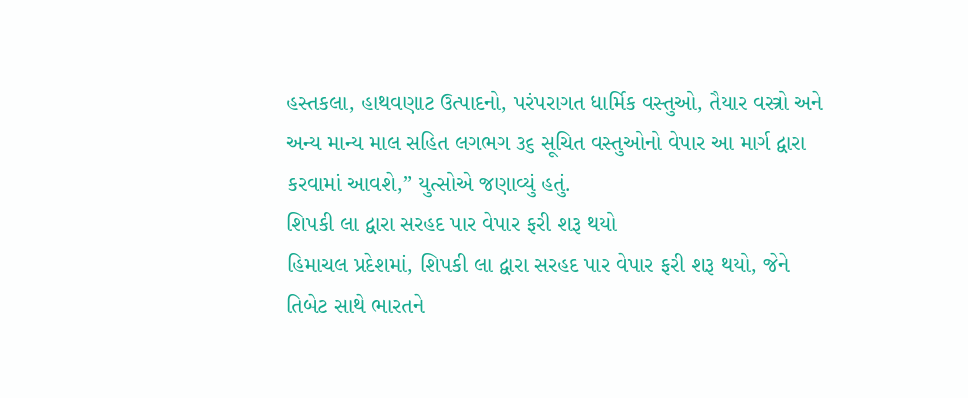હસ્તકલા, હાથવણાટ ઉત્પાદનો, પરંપરાગત ધાર્મિક વસ્તુઓ, તૈયાર વસ્ત્રો અને અન્ય માન્ય માલ સહિત લગભગ ૩૬ સૂચિત વસ્તુઓનો વેપાર આ માર્ગ દ્વારા કરવામાં આવશે,” યુત્સોએ જણાવ્યું હતું.
શિપકી લા દ્વારા સરહદ પાર વેપાર ફરી શરૂ થયો
હિમાચલ પ્રદેશમાં, શિપકી લા દ્વારા સરહદ પાર વેપાર ફરી શરૂ થયો, જેને તિબેટ સાથે ભારતને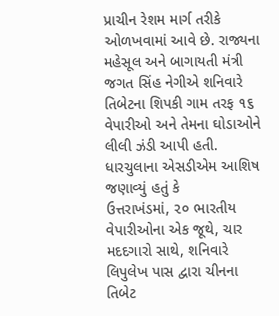પ્રાચીન રેશમ માર્ગ તરીકે ઓળખવામાં આવે છે. રાજ્યના મહેસૂલ અને બાગાયતી મંત્રી જગત સિંહ નેગીએ શનિવારે તિબેટના શિપકી ગામ તરફ ૧૬ વેપારીઓ અને તેમના ઘોડાઓને લીલી ઝંડી આપી હતી.
ધારચુલાના એસડીએમ આશિષ જણાવ્યું હતું કે
ઉત્તરાખંડમાં, ૨૦ ભારતીય વેપારીઓના એક જૂથે, ચાર મદદગારો સાથે, શનિવારે લિપુલેખ પાસ દ્વારા ચીનના તિબેટ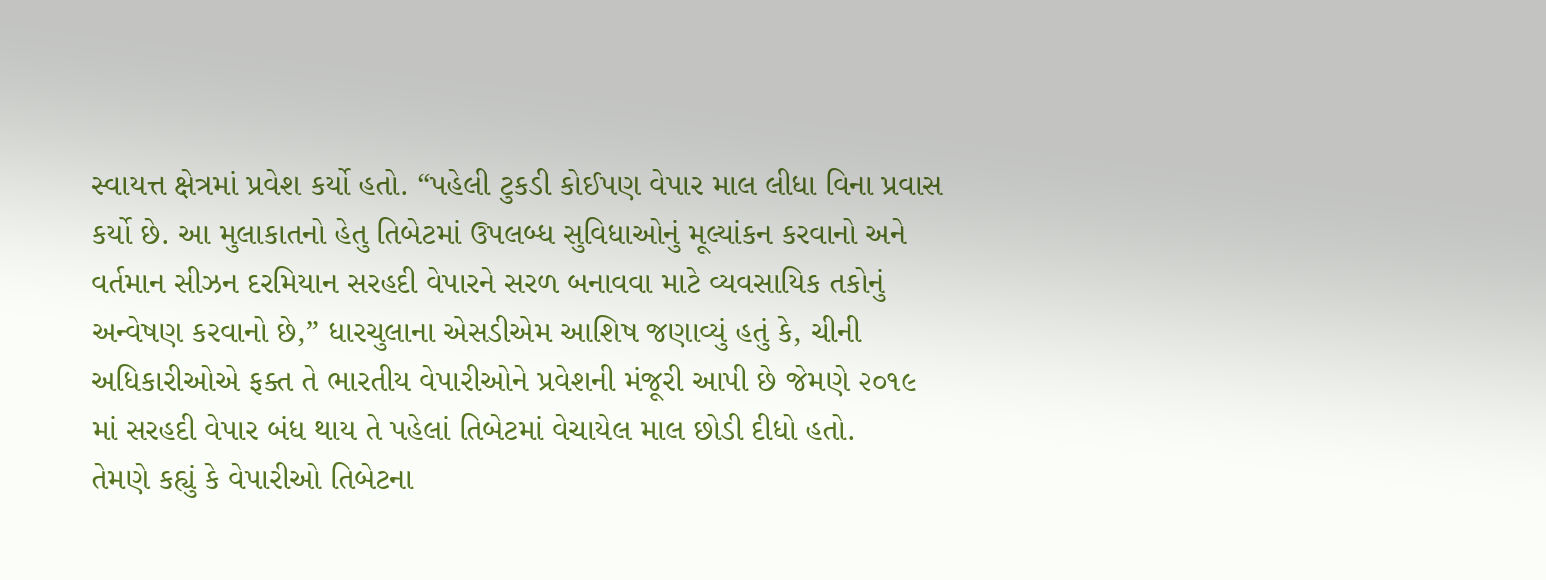સ્વાયત્ત ક્ષેત્રમાં પ્રવેશ કર્યો હતો. “પહેલી ટુકડી કોઈપણ વેપાર માલ લીધા વિના પ્રવાસ કર્યો છે. આ મુલાકાતનો હેતુ તિબેટમાં ઉપલબ્ધ સુવિધાઓનું મૂલ્યાંકન કરવાનો અને વર્તમાન સીઝન દરમિયાન સરહદી વેપારને સરળ બનાવવા માટે વ્યવસાયિક તકોનું અન્વેષણ કરવાનો છે,” ધારચુલાના એસડીએમ આશિષ જણાવ્યું હતું કે, ચીની અધિકારીઓએ ફક્ત તે ભારતીય વેપારીઓને પ્રવેશની મંજૂરી આપી છે જેમણે ૨૦૧૯ માં સરહદી વેપાર બંધ થાય તે પહેલાં તિબેટમાં વેચાયેલ માલ છોડી દીધો હતો.
તેમણે કહ્યું કે વેપારીઓ તિબેટના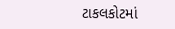ટાકલકોટમાં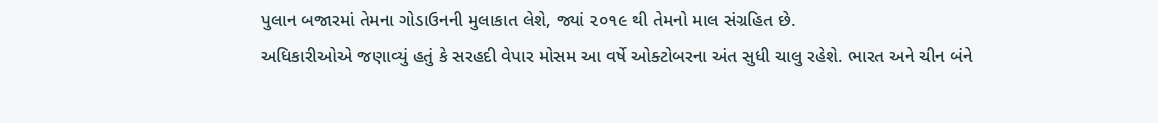પુલાન બજારમાં તેમના ગોડાઉનની મુલાકાત લેશે, જ્યાં ૨૦૧૯ થી તેમનો માલ સંગ્રહિત છે.
અધિકારીઓએ જણાવ્યું હતું કે સરહદી વેપાર મોસમ આ વર્ષે ઓક્ટોબરના અંત સુધી ચાલુ રહેશે. ભારત અને ચીન બંને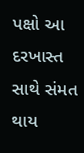પક્ષો આ દરખાસ્ત સાથે સંમત થાય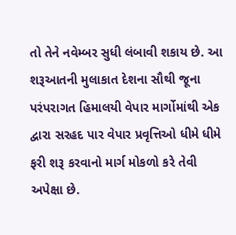તો તેને નવેમ્બર સુધી લંબાવી શકાય છે. આ શરૂઆતની મુલાકાત દેશના સૌથી જૂના પરંપરાગત હિમાલયી વેપાર માર્ગોમાંથી એક દ્વારા સરહદ પાર વેપાર પ્રવૃત્તિઓ ધીમે ધીમે ફરી શરૂ કરવાનો માર્ગ મોકળો કરે તેવી અપેક્ષા છે.